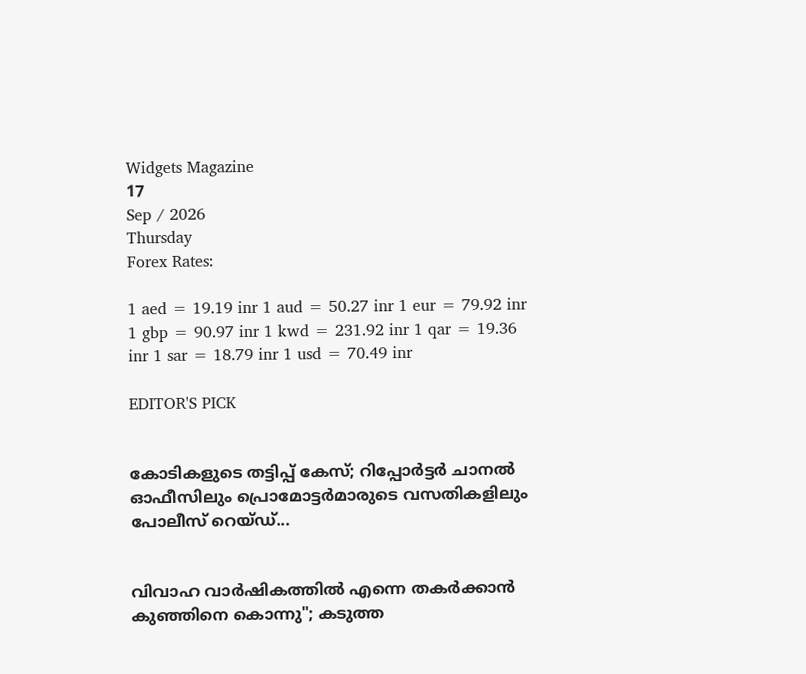Widgets Magazine
17
Sep / 2026
Thursday
Forex Rates:

1 aed = 19.19 inr 1 aud = 50.27 inr 1 eur = 79.92 inr 1 gbp = 90.97 inr 1 kwd = 231.92 inr 1 qar = 19.36 inr 1 sar = 18.79 inr 1 usd = 70.49 inr

EDITOR'S PICK


കോടികളുടെ തട്ടിപ്പ് കേസ്; റിപ്പോർട്ടർ ചാനൽ ഓഫീസിലും പ്രൊമോട്ടർമാരുടെ വസതികളിലും പോലീസ് റെയ്ഡ്...


വിവാഹ വാർഷികത്തിൽ എന്നെ തകർക്കാൻ കുഞ്ഞിനെ കൊന്നു"; കടുത്ത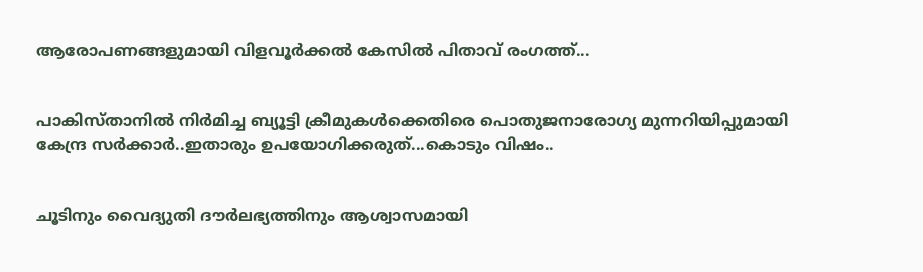ആരോപണങ്ങളുമായി വിളവൂർക്കൽ കേസിൽ പിതാവ് രംഗത്ത്...


പാകിസ്താനിൽ നിർമിച്ച ബ്യൂട്ടി ക്രീമുകൾക്കെതിരെ പൊതുജനാരോഗ്യ മുന്നറിയിപ്പുമായി കേന്ദ്ര സർക്കാർ..ഇതാരും ഉപയോഗിക്കരുത്...കൊടും വിഷം..


ചൂടിനും വൈദ്യുതി ദൗർലഭ്യത്തിനും ആശ്വാസമായി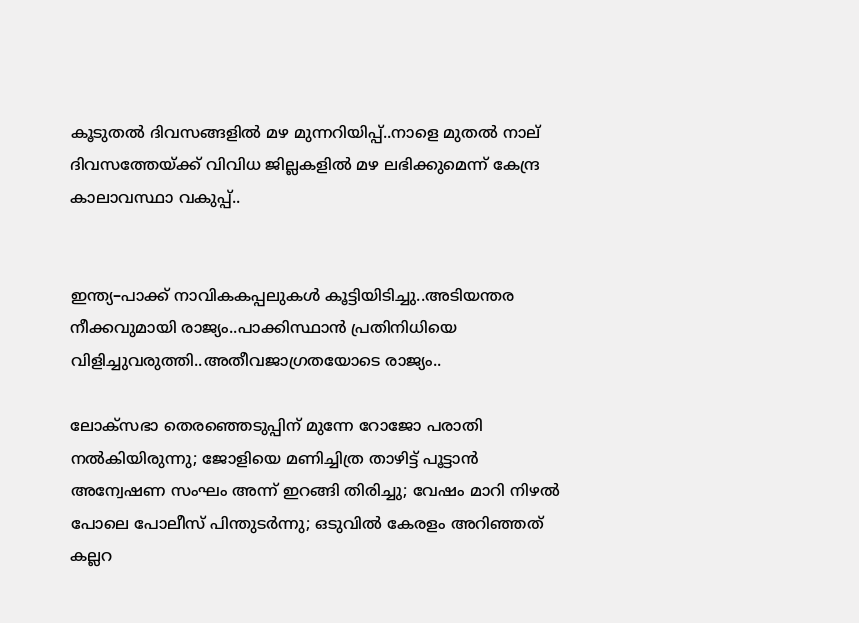കൂടുതൽ ദിവസങ്ങളിൽ മഴ മുന്നറിയിപ്പ്..നാളെ മുതൽ നാല് ദിവസത്തേയ്ക്ക് വിവിധ ജില്ലകളിൽ മഴ ലഭിക്കുമെന്ന് കേന്ദ്ര കാലാവസ്ഥാ വകുപ്പ്..


ഇന്ത്യ–പാക്ക് നാവികകപ്പലുകൾ കൂട്ടിയിടിച്ചു..അടിയന്തര നീക്കവുമായി രാജ്യം..പാക്കിസ്ഥാൻ പ്രതിനിധിയെ വിളിച്ചുവരുത്തി..അതീവജാഗ്രതയോടെ രാജ്യം..

ലോക്സഭാ തെരഞ്ഞെടുപ്പിന് മുന്നേ റോജോ പരാതി നൽകിയിരുന്നു; ജോളിയെ മണിച്ചിത്ര താഴിട്ട് പൂട്ടാൻ അന്വേഷണ സംഘം അന്ന് ഇറങ്ങി തിരിച്ചു; വേഷം മാറി നിഴൽ പോലെ പോലീസ് പിന്തുടർന്നു; ഒടുവിൽ കേരളം അറിഞ്ഞത് കല്ലറ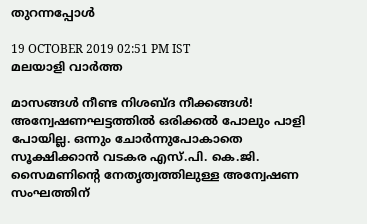തുറന്നപ്പോൾ

19 OCTOBER 2019 02:51 PM IST
മലയാളി വാര്‍ത്ത

മാസങ്ങള്‍ നീണ്ട നിശബ്ദ നീക്കങ്ങള്‍! അന്വേഷണഘട്ടത്തില്‍ ഒരിക്കൽ പോലും പാളി പോയില്ല. ഒന്നും ചോര്‍ന്നുപോകാതെ സൂക്ഷിക്കാൻ വടകര എസ്.പി. കെ.ജി. സൈമണിന്റെ നേതൃത്വത്തിലുള്ള അന്വേഷണ സംഘത്തിന്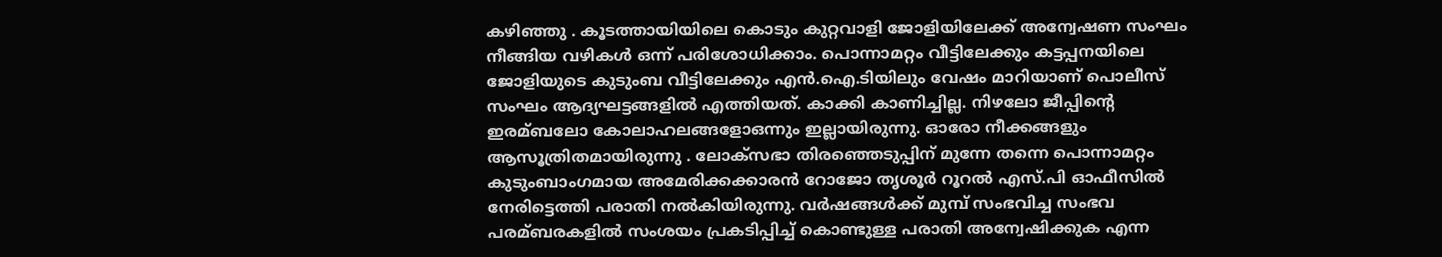കഴിഞ്ഞു . കൂടത്തായിയിലെ കൊടും കുറ്റവാളി ജോളിയിലേക്ക് അന്വേഷണ സംഘം നീങ്ങിയ വഴികൾ ഒന്ന് പരിശോധിക്കാം. പൊന്നാമറ്റം വീട്ടിലേക്കും കട്ടപ്പനയിലെ ജോളിയുടെ കുടുംബ വീട്ടിലേക്കും എന്‍.ഐ.ടിയിലും വേഷം മാറിയാണ് പൊലീസ് സംഘം ആദ്യഘട്ടങ്ങളില്‍ എത്തിയത്. കാക്കി കാണിച്ചില്ല. നിഴലോ ജീപ്പിന്റെ ഇരമ്ബലോ കോലാഹലങ്ങളോഒന്നും ഇല്ലായിരുന്നു. ഓരോ നീക്കങ്ങളും ആസൂത്രിതമായിരുന്നു . ലോക്സഭാ തിരഞ്ഞെടുപ്പിന് മുന്നേ തന്നെ പൊന്നാമറ്റം കുടുംബാംഗമായ അമേരിക്കക്കാരന്‍ റോജോ തൃശൂര്‍ റൂറല്‍ എസ്.പി ഓഫീസില്‍ നേരിട്ടെത്തി പരാതി നല്‍കിയിരുന്നു. വര്‍ഷങ്ങള്‍ക്ക് മുമ്പ് സംഭവിച്ച സംഭവ പരമ്ബരകളില്‍ സംശയം പ്രകടിപ്പിച്ച് കൊണ്ടുള്ള പരാതി അന്വേഷിക്കുക എന്ന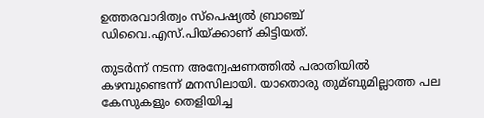ഉത്തരവാദിത്വം സ്പെഷ്യല്‍ ബ്രാഞ്ച് ഡിവൈ.എസ്.പിയ്ക്കാണ് കിട്ടിയത്.

തുടര്‍ന്ന് നടന്ന അന്വേഷണത്തില്‍ പരാതിയിൽ കഴമ്പുണ്ടെന്ന് മനസിലായി. യാതൊരു തുമ്ബുമില്ലാത്ത പല കേസുകളും തെളിയിച്ച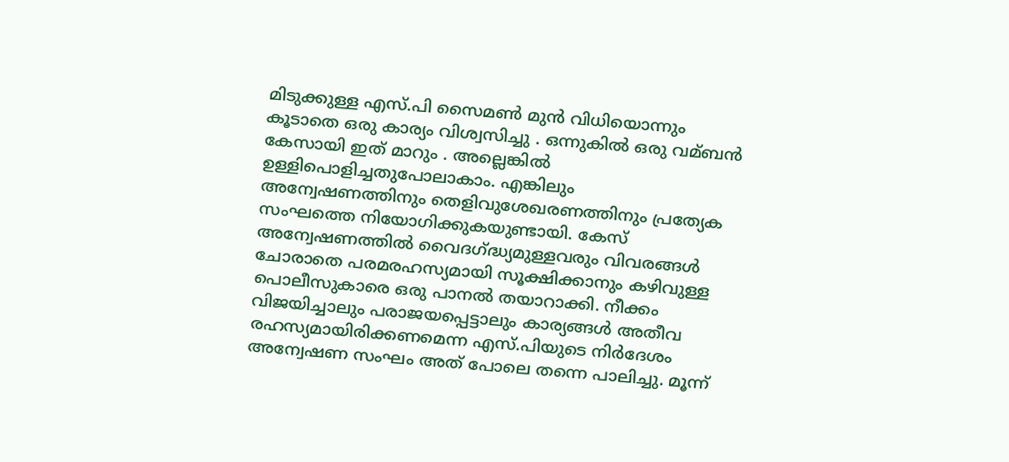മിടുക്കുള്ള എസ്.പി സൈമണ്‍ മുന്‍ വിധിയൊന്നും കൂടാതെ ഒരു കാര്യം വിശ്വസിച്ചു . ഒന്നുകില്‍ ഒരു വമ്ബന്‍ കേസായി ഇത് മാറും . അല്ലെങ്കില്‍ ഉള്ളിപൊളിച്ചതുപോലാകാം. എങ്കിലും അന്വേഷണത്തിനും തെളിവുശേഖരണത്തിനും പ്രത്യേക സംഘത്തെ നിയോഗിക്കുകയുണ്ടായി. കേസ് അന്വേഷണത്തില്‍ വൈദഗ്ദ്ധ്യമുള്ളവരും വിവരങ്ങള്‍ ചോരാതെ പരമരഹസ്യമായി സൂക്ഷിക്കാനും കഴിവുള്ള പൊലീസുകാരെ ഒരു പാനല്‍ തയാറാക്കി. നീക്കം വിജയിച്ചാലും പരാജയപ്പെട്ടാലും കാര്യങ്ങള്‍ അതീവ രഹസ്യമായിരിക്കണമെന്ന എസ്.പിയുടെ നിര്‍ദേശം അന്വേഷണ സംഘം അത് പോലെ തന്നെ പാലിച്ചു. മൂന്ന്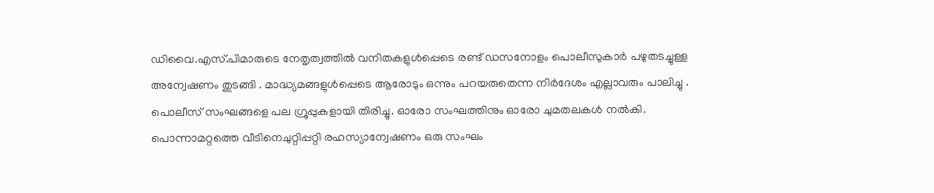ഡിവൈ.എസ്.പിമാരുടെ നേതൃത്വത്തില്‍ വനിതകളുള്‍പ്പെടെ രണ്ട് ഡസനോളം പൊലീസുകാര്‍ പഴുതടച്ചുള്ള അന്വേഷണം തുടങ്ങി . മാദ്ധ്യമങ്ങളുള്‍പ്പെടെ ആരോടും ഒന്നും പറയരുതെന്ന നിർദേശം എല്ലാവരും പാലിച്ചു . പൊലീസ് സംഘങ്ങളെ പല ഗ്രൂപ്പുകളായി തിരിച്ചു. ഓരോ സംഘത്തിനും ഓരോ ചുമതലകള്‍ നൽകി. പൊന്നാമറ്റത്തെ വീടിനെചുറ്റിപ്പറ്റി രഹസ്യാന്വേഷണം ഒരു സംഘം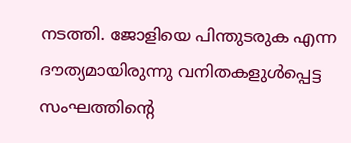നടത്തി. ജോളിയെ പിന്തുടരുക എന്ന ദൗത്യമായിരുന്നു വനിതകളുള്‍പ്പെട്ട സംഘത്തിന്റെ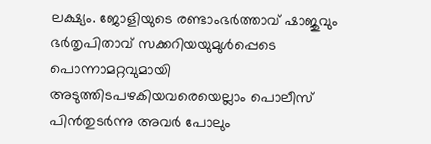ലക്ഷ്യം. ജോളിയുടെ രണ്ടാംഭര്‍ത്താവ് ഷാജുവും ഭര്‍തൃപിതാവ് സക്കറിയയുമുള്‍പ്പെടെ പൊന്നാമറ്റവുമായി അടുത്തിടപഴകിയവരെയെല്ലാം പൊലീസ് പിൻതുടർന്നു അവർ പോലും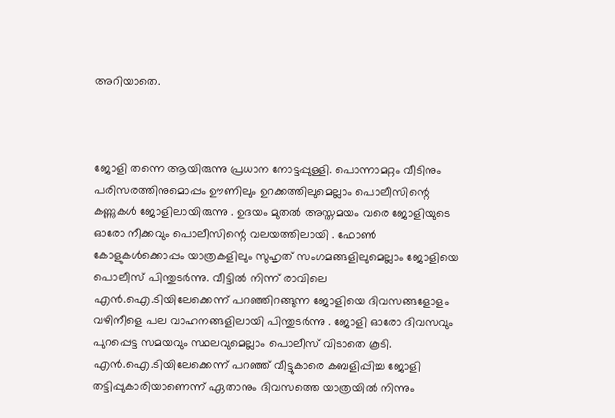അറിയാതെ.



ജോളി തന്നെ ആയിരുന്നു പ്രധാന നോട്ടപ്പുള്ളി. പൊന്നാമറ്റം വീടിനും പരിസരത്തിനുമൊപ്പം ഊണിലും ഉറക്കത്തിലുമെല്ലാം പൊലീസിന്റെ കണ്ണുകൾ ജോളിലായിരുന്നു . ഉദയം മുതല്‍ അസ്തമയം വരെ ജോളിയുടെ ഓരോ നീക്കവും പൊലീസിന്റെ വലയത്തിലായി . ഫോണ്‍ കോളുകള്‍ക്കൊപ്പം യാത്രകളിലും സുഹൃത് സംഗമങ്ങളിലുമെല്ലാം ജോളിയെ പൊലീസ് പിന്തുടര്‍ന്നു. വീട്ടില്‍ നിന്ന് രാവിലെ എന്‍.ഐ.ടിയിലേക്കെന്ന് പറഞ്ഞിറങ്ങുന്ന ജോളിയെ ദിവസങ്ങളോളം വഴിനീളെ പല വാഹനങ്ങളിലായി പിന്തുടര്‍ന്നു . ജോളി ഓരോ ദിവസവും പുറപ്പെട്ട സമയവും സ്ഥലവുമെല്ലാം പൊലീസ് വിടാതെ കൂടി. എന്‍.ഐ.ടിയിലേക്കെന്ന് പറഞ്ഞ് വീട്ടുകാരെ കബളിപ്പിച്ച ജോളി തട്ടിപ്പുകാരിയാണെന്ന് ഏതാനും ദിവസത്തെ യാത്രയില്‍ നിന്നും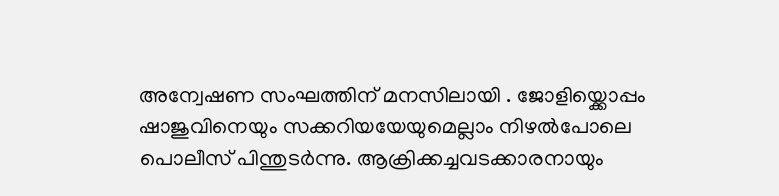അന്വേഷണ സംഘത്തിന് മനസിലായി . ജോളിയ്ക്കൊപ്പം ഷാജുവിനെയും സക്കറിയയേയുമെല്ലാം നിഴല്‍പോലെ പൊലീസ് പിന്തുടര്‍ന്നു. ആക്രിക്കച്ചവടക്കാരനായും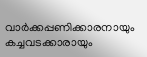വാര്‍ക്കപ്പണിക്കാരനായും കച്ചവടക്കാരായും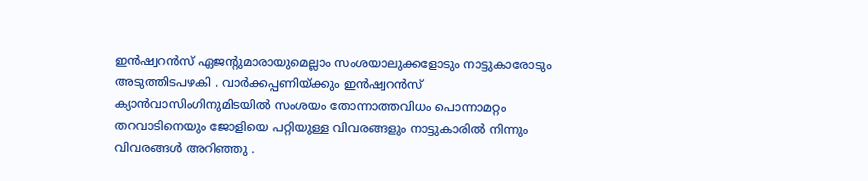ഇന്‍ഷ്വറന്‍സ് ഏജന്റുമാരായുമെല്ലാം സംശയാലുക്കളോടും നാട്ടുകാരോടും അടുത്തിടപഴകി . വാര്‍ക്കപ്പണിയ്ക്കും ഇന്‍ഷ്വറന്‍സ് ക്യാന്‍വാസിംഗിനുമിടയില്‍ സംശയം തോന്നാത്തവിധം പൊന്നാമറ്റം തറവാടിനെയും ജോളിയെ പറ്റിയുള്ള വിവരങ്ങളും നാട്ടുകാരില്‍ നിന്നും വിവരങ്ങൾ അറിഞ്ഞു .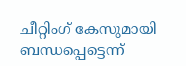ചീറ്റിംഗ് കേസുമായി ബന്ധപ്പെട്ടെന്ന്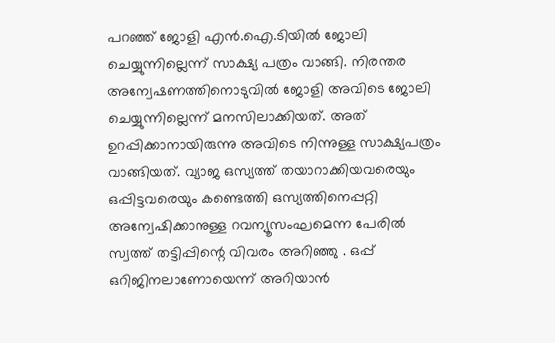പറഞ്ഞ് ജോളി എന്‍.ഐ.ടിയില്‍ ജോലി ചെയ്യുന്നില്ലെന്ന് സാക്ഷ്യ പത്രം വാങ്ങി. നിരന്തര അന്വേഷണത്തിനൊടുവിൽ ജോളി അവിടെ ജോലി ചെയ്യുന്നില്ലെന്ന് മനസിലാക്കിയത്. അത് ഉറപ്പിക്കാനായിരുന്നു അവിടെ നിന്നുള്ള സാക്ഷ്യപത്രം വാങ്ങിയത്. വ്യാജ ഒസ്യത്ത് തയാറാക്കിയവരെയും ഒപ്പിട്ടവരെയും കണ്ടെത്തി ഒസ്യത്തിനെപ്പറ്റി അന്വേഷിക്കാനുള്ള റവന്യൂസംഘമെന്ന പേരില്‍ സ്വത്ത് തട്ടിപ്പിന്റെ വിവരം അറിഞ്ഞു . ഒപ്പ് ഒറിജിനലാണോയെന്ന് അറിയാന്‍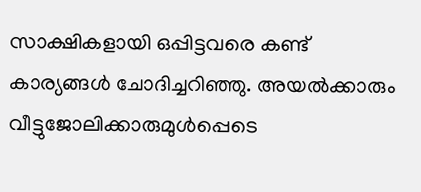സാക്ഷികളായി ഒപ്പിട്ടവരെ കണ്ട് കാര്യങ്ങള്‍ ചോദിച്ചറിഞ്ഞു. അയല്‍ക്കാരും വീട്ടുജോലിക്കാരുമുള്‍പ്പെടെ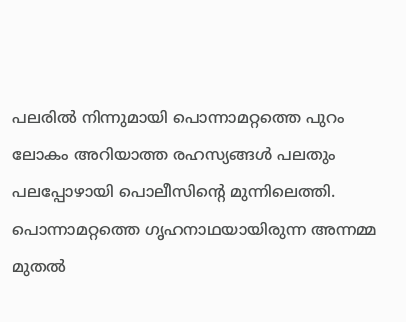പലരില്‍ നിന്നുമായി പൊന്നാമറ്റത്തെ പുറം ലോകം അറിയാത്ത രഹസ്യങ്ങള്‍ പലതും പലപ്പോഴായി പൊലീസിന്റെ മുന്നിലെത്തി. പൊന്നാമറ്റത്തെ ഗൃഹനാഥയായിരുന്ന അന്നമ്മ മുതല്‍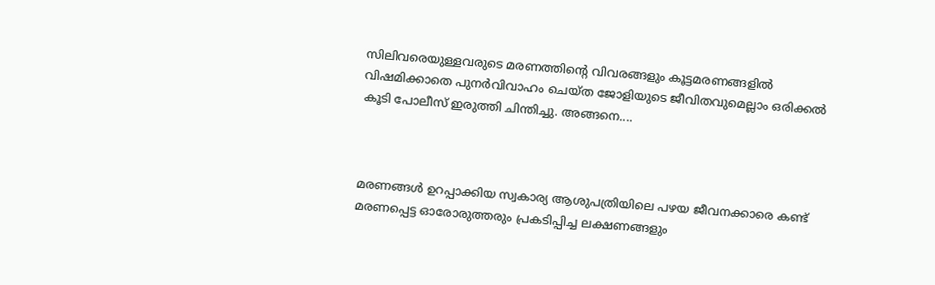സിലിവരെയുള്ളവരുടെ മരണത്തിന്റെ വിവരങ്ങളും കൂട്ടമരണങ്ങളിൽ വിഷമിക്കാതെ പുനര്‍വിവാഹം ചെയ്ത ജോളിയുടെ ജീവിതവുമെല്ലാം ഒരിക്കൽ കൂടി പോലീസ് ഇരുത്തി ചിന്തിച്ചു. അങ്ങനെ....



മരണങ്ങള്‍ ഉറപ്പാക്കിയ സ്വകാര്യ ആശുപത്രിയിലെ പഴയ ജീവനക്കാരെ കണ്ട് മരണപ്പെട്ട ഓരോരുത്തരും പ്രകടിപ്പിച്ച ലക്ഷണങ്ങളും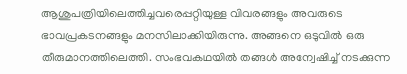ആശുപത്രിയിലെത്തിച്ചവരെപ്പറ്റിയുള്ള വിവരങ്ങളും അവരുടെ ഭാവപ്രകടനങ്ങളും മനസിലാക്കിയിരുന്നു. അങ്ങനെ ഒടുവില്‍ ഒരു തീരുമാനത്തിലെത്തി. സംഭവകഥയിൽ തങ്ങൾ അന്വേഷിച്ച് നടക്കുന്ന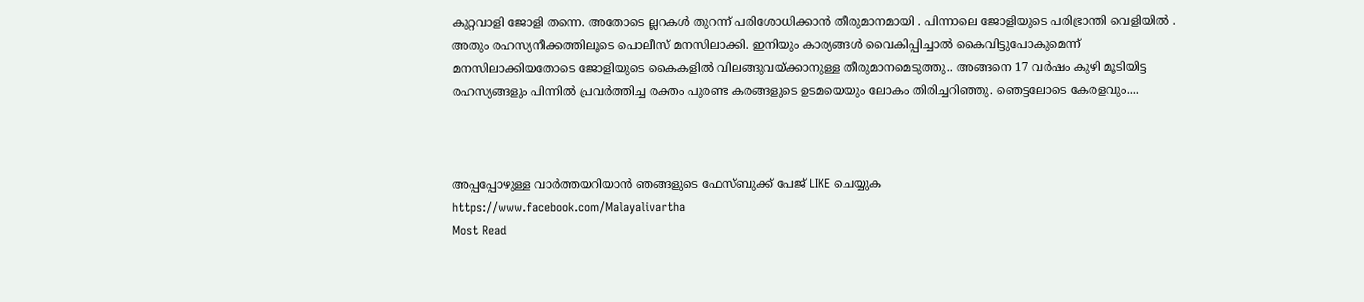കുറ്റവാളി ജോളി തന്നെ. അതോടെ ല്ലറകള്‍ തുറന്ന് പരിശോധിക്കാന്‍ തീരുമാനമായി . പിന്നാലെ ജോളിയുടെ പരിഭ്രാന്തി വെളിയിൽ . അതും രഹസ്യനീക്കത്തിലൂടെ പൊലീസ് മനസിലാക്കി. ഇനിയും കാര്യങ്ങള്‍ വൈകിപ്പിച്ചാല്‍ കൈവിട്ടുപോകുമെന്ന് മനസിലാക്കിയതോടെ ജോളിയുടെ കൈകളില്‍ വിലങ്ങുവയ്ക്കാനുള്ള തീരുമാനമെടുത്തു.. അങ്ങനെ 17 വർഷം കുഴി മൂടിയിട്ട രഹസ്യങ്ങളും പിന്നിൽ പ്രവർത്തിച്ച രക്തം പുരണ്ട കരങ്ങളുടെ ഉടമയെയും ലോകം തിരിച്ചറിഞ്ഞു. ഞെട്ടലോടെ കേരളവും....



അപ്പപ്പോഴുള്ള വാര്‍ത്തയറിയാന്‍ ഞങ്ങളുടെ ഫേസ്‌ബുക്ക്‌ പേജ് LIKE ചെയ്യുക
https://www.facebook.com/Malayalivartha
Most Read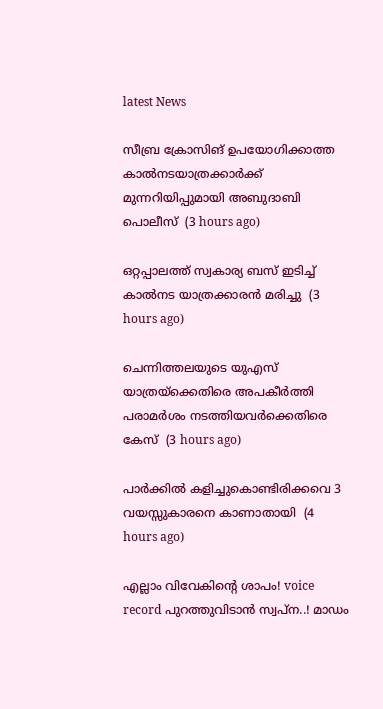latest News

സീബ്ര ക്രോസിങ് ഉപയോഗിക്കാത്ത കാല്‍നടയാത്രക്കാര്‍ക്ക് മുന്നറിയിപ്പുമായി അബുദാബി പൊലീസ്  (3 hours ago)

ഒറ്റപ്പാലത്ത് സ്വകാര്യ ബസ് ഇടിച്ച് കാല്‍നട യാത്രക്കാരന്‍ മരിച്ചു  (3 hours ago)

ചെന്നിത്തലയുടെ യുഎസ് യാത്രയ്‌ക്കെതിരെ അപകീര്‍ത്തി പരാമര്‍ശം നടത്തിയവര്‍ക്കെതിരെ കേസ്  (3 hours ago)

പാര്‍ക്കില്‍ കളിച്ചുകൊണ്ടിരിക്കവെ 3 വയസ്സുകാരനെ കാണാതായി  (4 hours ago)

എല്ലാം വിവേകിന്റെ ശാപം! voice record പുറത്തുവിടാൻ സ്വപ്ന..! മാഡം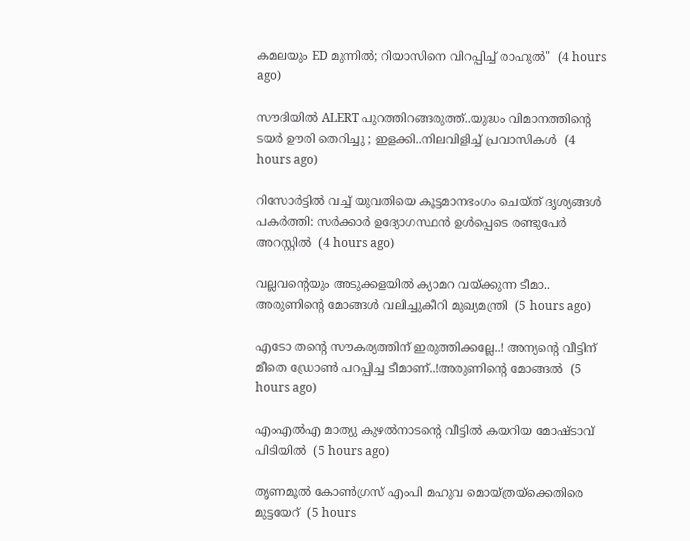കമലയും ED മുന്നിൽ; റിയാസിനെ വിറപ്പിച്ച് രാഹുൽ"  (4 hours ago)

സൗദിയിൽ ALERT പുറത്തിറങ്ങരുത്ത്..യുദ്ധം വിമാനത്തിന്റെ ടയര്‍ ഊരി തെറിച്ചു ; ഇളക്കി..നിലവിളിച്ച് പ്രവാസികൾ  (4 hours ago)

റിസോര്‍ട്ടില്‍ വച്ച് യുവതിയെ കൂട്ടമാനഭംഗം ചെയ്ത് ദൃശ്യങ്ങള്‍ പകര്‍ത്തി: സര്‍ക്കാര്‍ ഉദ്യോഗസ്ഥന്‍ ഉള്‍പ്പെടെ രണ്ടുപേര്‍ അറസ്റ്റില്‍  (4 hours ago)

വല്ലവന്റെയും അടുക്കളയിൽ ക്യാമറ വയ്ക്കുന്ന ടീമാ.. അരുണിന്റെ മോങ്ങൾ വലിച്ചുകീറി മുഖ്യമന്ത്രി  (5 hours ago)

എടോ തന്റെ സൗകര്യത്തിന് ഇരുത്തിക്കല്ലേ..! അന്യന്റെ വീട്ടിന് മീതെ ഡ്രോൺ പറപ്പിച്ച ടീമാണ്..!അരുണിന്റെ മോങ്ങൽ  (5 hours ago)

എംഎല്‍എ മാത്യു കുഴല്‍നാടന്റെ വീട്ടില്‍ കയറിയ മോഷ്ടാവ് പിടിയില്‍  (5 hours ago)

തൃണമൂല്‍ കോണ്‍ഗ്രസ് എംപി മഹുവ മൊയ്ത്രയ്‌ക്കെതിരെ മുട്ടയേറ്  (5 hours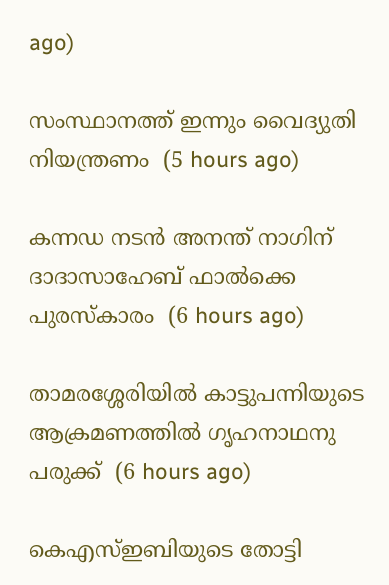ago)

സംസ്ഥാനത്ത് ഇന്നും വൈദ്യുതി നിയന്ത്രണം  (5 hours ago)

കന്നഡ നടന്‍ അനന്ത് നാഗിന് ദാദാസാഹേബ് ഫാല്‍ക്കെ പുരസ്‌കാരം  (6 hours ago)

താമരശ്ശേരിയില്‍ കാട്ടുപന്നിയുടെ ആക്രമണത്തില്‍ ഗൃഹനാഥനു പരുക്ക്  (6 hours ago)

കെഎസ്ഇബിയുടെ തോട്ടി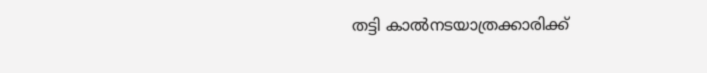തട്ടി കാല്‍നടയാത്രക്കാരിക്ക്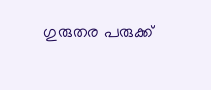ഗുരുതര പരുക്ക്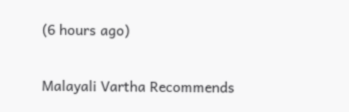(6 hours ago)

Malayali Vartha Recommends